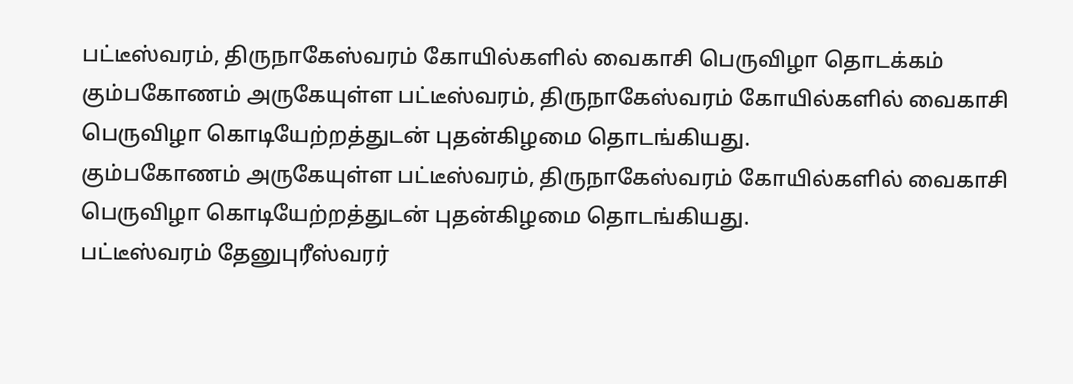பட்டீஸ்வரம், திருநாகேஸ்வரம் கோயில்களில் வைகாசி பெருவிழா தொடக்கம்
கும்பகோணம் அருகேயுள்ள பட்டீஸ்வரம், திருநாகேஸ்வரம் கோயில்களில் வைகாசி பெருவிழா கொடியேற்றத்துடன் புதன்கிழமை தொடங்கியது.
கும்பகோணம் அருகேயுள்ள பட்டீஸ்வரம், திருநாகேஸ்வரம் கோயில்களில் வைகாசி பெருவிழா கொடியேற்றத்துடன் புதன்கிழமை தொடங்கியது.
பட்டீஸ்வரம் தேனுபுரீஸ்வரர்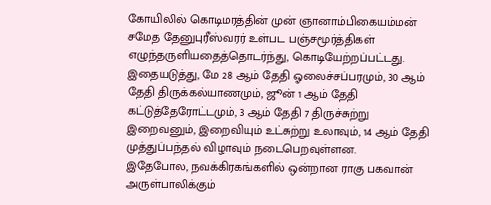கோயிலில் கொடிமரத்தின் முன் ஞானாம்பிகையம்மன் சமேத தேனுபுரீஸ்வரர் உள்பட பஞ்சமூர்த்திகள் எழுந்தருளியதைத்தொடர்ந்து, கொடியேற்றப்பட்டது. இதையடுத்து, மே 28 ஆம் தேதி ஓலைச்சப்பரமும், 30 ஆம் தேதி திருக்கல்யாணமும், ஜூன் 1 ஆம் தேதி கட்டுத்தேரோட்டமும், 3 ஆம் தேதி 7 திருச்சுற்று இறைவனும், இறைவியும் உட்சுற்று உலாவும், 14 ஆம் தேதி முத்துப்பந்தல் விழாவும் நடைபெறவுள்ளன.
இதேபோல, நவக்கிரகங்களில் ஒன்றான ராகு பகவான் அருள்பாலிக்கும்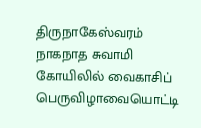திருநாகேஸ்வரம் நாகநாத சுவாமி கோயிலில் வைகாசிப் பெருவிழாவையொட்டி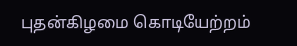புதன்கிழமை கொடியேற்றம்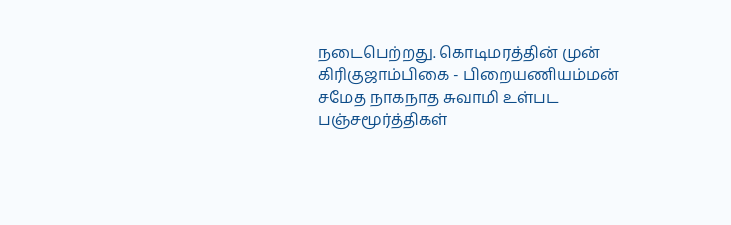நடைபெற்றது. கொடிமரத்தின் முன் கிரிகுஜாம்பிகை - பிறையணியம்மன் சமேத நாகநாத சுவாமி உள்பட பஞ்சமூர்த்திகள்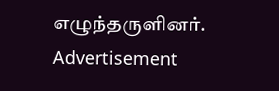எழுந்தருளினர்.
Advertisement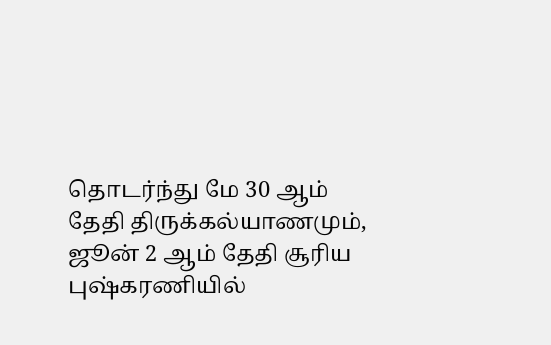தொடர்ந்து மே 30 ஆம் தேதி திருக்கல்யாணமும், ஜூன் 2 ஆம் தேதி சூரிய புஷ்கரணியில்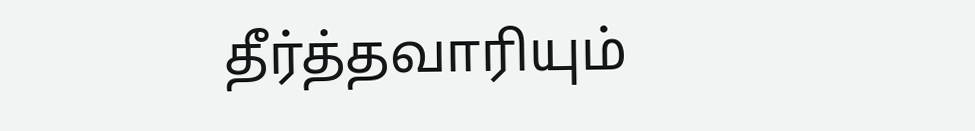தீர்த்தவாரியும்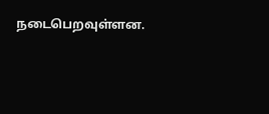நடைபெறவுள்ளன.